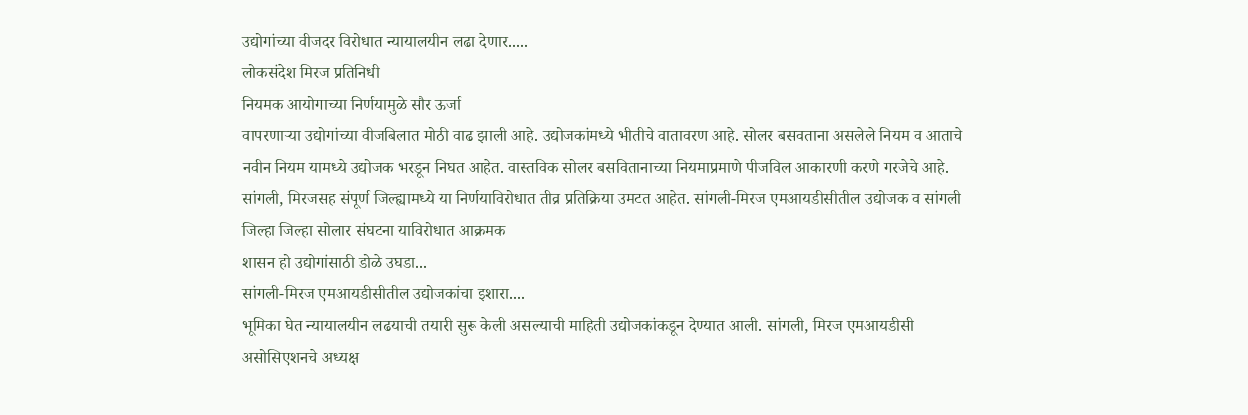उद्योगांच्या वीजदर विरोधात न्यायालयीन लढा देणार.....
लोकसंदेश मिरज प्रतिनिधी
नियमक आयोगाच्या निर्णयामुळे सौर ऊर्जा
वापरणाऱ्या उद्योगांच्या वीजबिलात मोठी वाढ झाली आहे. उद्योजकांमध्ये भीतीचे वातावरण आहे. सोलर बसवताना असलेले नियम व आताचे नवीन नियम यामध्ये उद्योजक भरडून निघत आहेत. वास्तविक सोलर बसवितानाच्या नियमाप्रमाणे पीजविल आकारणी करणे गरजेचे आहे. सांगली, मिरजसह संपूर्ण जिल्ह्यामध्ये या निर्णयाविरोधात तीव्र प्रतिक्रिया उमटत आहेत. सांगली-मिरज एमआयडीसीतील उद्योजक व सांगली जिल्हा जिल्हा सोलार संघटना याविरोधात आक्रमक
शासन हो उद्योगांसाठी डोळे उघडा...
सांगली-मिरज एमआयडीसीतील उद्योजकांचा इशारा....
भूमिका घेत न्यायालयीन लढयाची तयारी सुरू केली असल्याची माहिती उद्योजकांकडून देण्यात आली. सांगली, मिरज एमआयडीसी असोसिएशनचे अध्यक्ष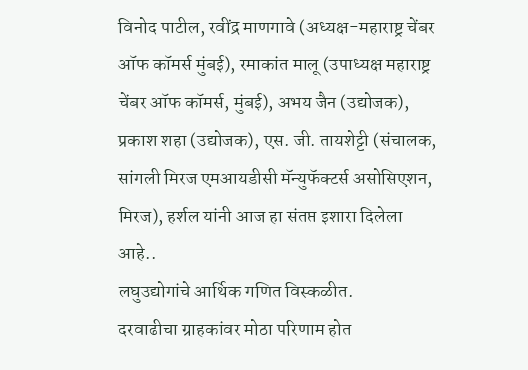विनोद पाटील, रवींद्र माणगावे (अध्यक्ष-महाराष्ट्र चेंबर ऑफ कॉमर्स मुंबई), रमाकांत मालू (उपाध्यक्ष महाराष्ट्र चेंबर ऑफ कॉमर्स, मुंबई), अभय जैन (उद्योजक), प्रकाश शहा (उद्योजक), एस. जी. तायशेट्टी (संचालक, सांगली मिरज एमआयडीसी मॅन्युफॅक्टर्स असोसिएशन, मिरज), हर्शल यांनी आज हा संतप्त इशारा दिलेला आहे..
लघुउद्योगांचे आर्थिक गणित विस्कळीत.
दरवाढीचा ग्राहकांवर मोठा परिणाम होत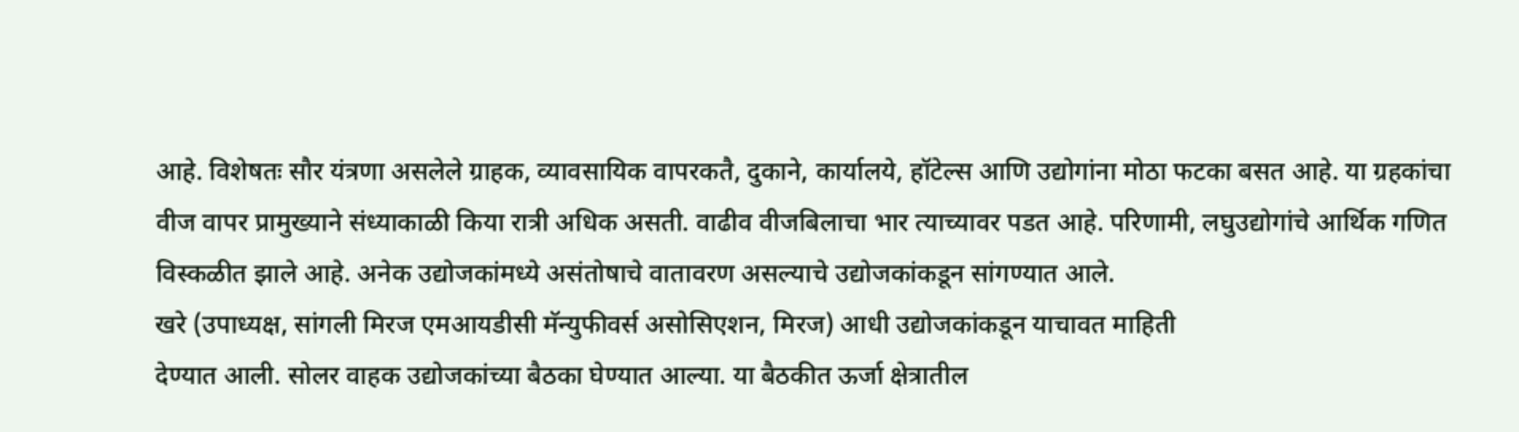आहे. विशेषतः सौर यंत्रणा असलेले ग्राहक, व्यावसायिक वापरकतै, दुकाने, कार्यालये, हॉटेल्स आणि उद्योगांना मोठा फटका बसत आहे. या ग्रहकांचा वीज वापर प्रामुख्याने संध्याकाळी किया रात्री अधिक असती. वाढीव वीजबिलाचा भार त्याच्यावर पडत आहे. परिणामी, लघुउद्योगांचे आर्थिक गणित विस्कळीत झाले आहे. अनेक उद्योजकांमध्ये असंतोषाचे वातावरण असल्याचे उद्योजकांकडून सांगण्यात आले.
खरे (उपाध्यक्ष, सांगली मिरज एमआयडीसी मॅन्युफीवर्स असोसिएशन, मिरज) आधी उद्योजकांकडून याचावत माहिती
देण्यात आली. सोलर वाहक उद्योजकांच्या बैठका घेण्यात आल्या. या बैठकीत ऊर्जा क्षेत्रातील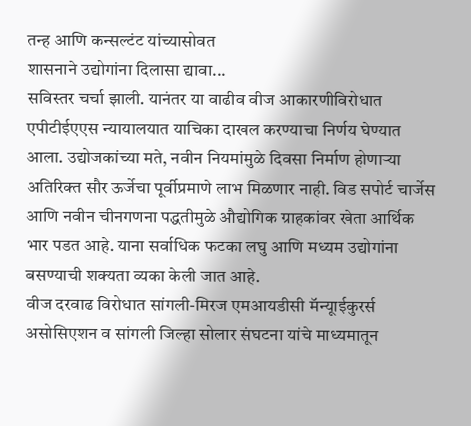तन्ह आणि कन्सल्टंट यांच्यासोवत
शासनाने उद्योगांना दिलासा द्यावा...
सविस्तर चर्चा झाली. यानंतर या वाढीव वीज आकारणीविरोधात एपीटीईएएस न्यायालयात याचिका दाखल करण्याचा निर्णय घेण्यात आला. उद्योजकांच्या मते, नवीन नियमांमुळे दिवसा निर्माण होणाऱ्या अतिरिक्त सौर ऊर्जेचा पूर्वीप्रमाणे लाभ मिळणार नाही. विड सपोर्ट चार्जेस आणि नवीन चीनगणना पद्धतीमुळे औद्योगिक ग्राहकांवर खेता आर्थिक भार पडत आहे. याना सर्वाधिक फटका लघु आणि मध्यम उद्योगांना बसण्याची शक्यता व्यका केली जात आहे.
वीज दरवाढ विरोधात सांगली-मिरज एमआयडीसी मॅन्यूाईकुरर्स असोसिएशन व सांगली जिल्हा सोलार संघटना यांचे माध्यमातून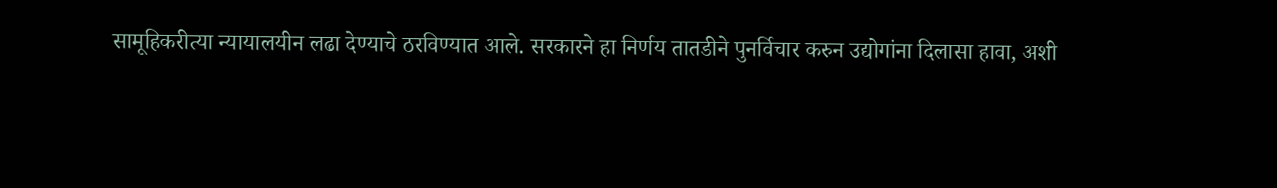सामूहिकरीत्या न्यायालयीन लढा देण्याचे ठरविण्यात आले. सरकारने हा निर्णय तातडीने पुनर्विचार करुन उद्योगांना दिलासा हावा, अशी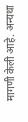मागणी केली आहे. अन्यथा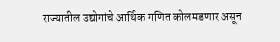राज्यातील उद्योगांचे आर्थिक गणित कोलमडणार असून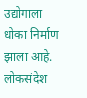उद्योगाला धोका निर्माण झाला आहे.
लोकसंदेश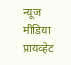न्यूज मीडिया प्रायव्हेट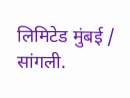लिमिटेड मुंबई / सांगली.